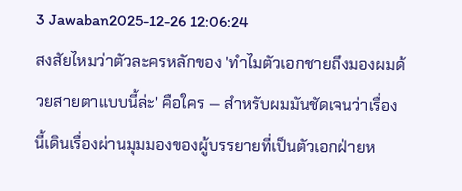3 Jawaban2025-12-26 12:06:24
สงสัยไหมว่าตัวละครหลักของ 'ทำไมตัวเอกชายถึงมองผมด้วยสายตาแบบนี้ล่ะ' คือใคร — สำหรับผมมันชัดเจนว่าเรื่องนี้เดินเรื่องผ่านมุมมองของผู้บรรยายที่เป็นตัวเอกฝ่ายห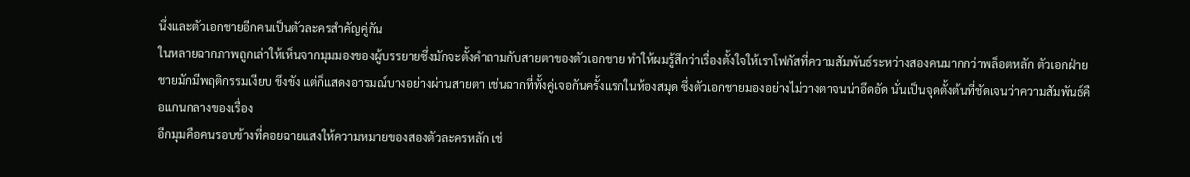นึ่งและตัวเอกชายอีกคนเป็นตัวละครสำคัญคู่กัน
ในหลายฉากภาพถูกเล่าให้เห็นจากมุมมองของผู้บรรยายซึ่งมักจะตั้งคำถามกับสายตาของตัวเอกชาย ทำให้ผมรู้สึกว่าเรื่องตั้งใจให้เราโฟกัสที่ความสัมพันธ์ระหว่างสองคนมากกว่าพล็อตหลัก ตัวเอกฝ่ายชายมักมีพฤติกรรมเงียบ ขึงขัง แต่ก็แสดงอารมณ์บางอย่างผ่านสายตา เช่นฉากที่ทั้งคู่เจอกันครั้งแรกในห้องสมุด ซึ่งตัวเอกชายมองอย่างไม่วางตาจนน่าอึดอัด นั่นเป็นจุดตั้งต้นที่ชัดเจนว่าความสัมพันธ์คือแกนกลางของเรื่อง
อีกมุมคือคนรอบข้างที่คอยฉายแสงให้ความหมายของสองตัวละครหลัก เช่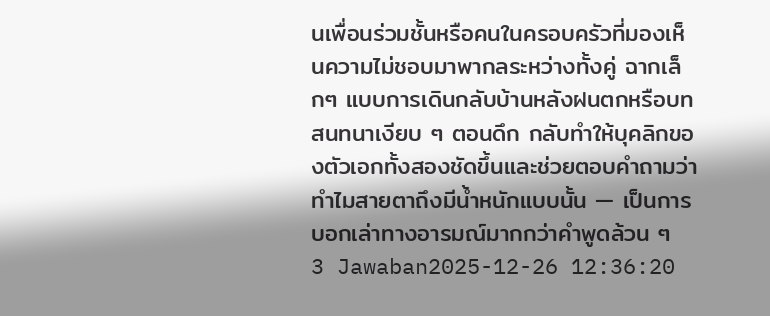นเพื่อนร่วมชั้นหรือคนในครอบครัวที่มองเห็นความไม่ชอบมาพากลระหว่างทั้งคู่ ฉากเล็กๆ แบบการเดินกลับบ้านหลังฝนตกหรือบทสนทนาเงียบ ๆ ตอนดึก กลับทำให้บุคลิกของตัวเอกทั้งสองชัดขึ้นและช่วยตอบคำถามว่าทำไมสายตาถึงมีน้ำหนักแบบนั้น — เป็นการบอกเล่าทางอารมณ์มากกว่าคำพูดล้วน ๆ
3 Jawaban2025-12-26 12:36:20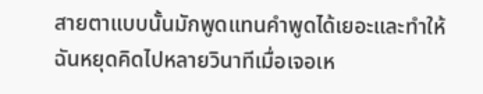สายตาแบบนั้นมักพูดแทนคำพูดได้เยอะและทำให้ฉันหยุดคิดไปหลายวินาทีเมื่อเจอเห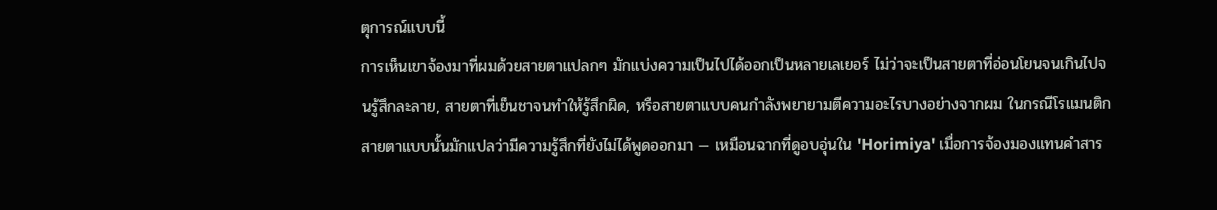ตุการณ์แบบนี้
การเห็นเขาจ้องมาที่ผมด้วยสายตาแปลกๆ มักแบ่งความเป็นไปได้ออกเป็นหลายเลเยอร์ ไม่ว่าจะเป็นสายตาที่อ่อนโยนจนเกินไปจนรู้สึกละลาย, สายตาที่เย็นชาจนทำให้รู้สึกผิด, หรือสายตาแบบคนกำลังพยายามตีความอะไรบางอย่างจากผม ในกรณีโรแมนติก สายตาแบบนั้นมักแปลว่ามีความรู้สึกที่ยังไม่ได้พูดออกมา — เหมือนฉากที่ดูอบอุ่นใน 'Horimiya' เมื่อการจ้องมองแทนคำสาร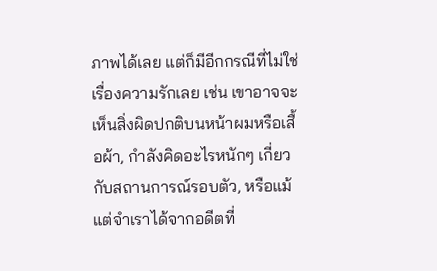ภาพได้เลย แต่ก็มีอีกกรณีที่ไม่ใช่เรื่องความรักเลย เช่น เขาอาจจะเห็นสิ่งผิดปกติบนหน้าผมหรือเสื้อผ้า, กำลังคิดอะไรหนักๆ เกี่ยวกับสถานการณ์รอบตัว, หรือแม้แต่จำเราได้จากอดีตที่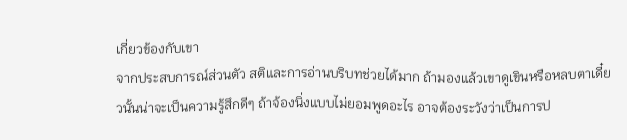เกี่ยวข้องกับเขา
จากประสบการณ์ส่วนตัว สติและการอ่านบริบทช่วยได้มาก ถ้ามองแล้วเขาดูเขินหรือหลบตาเดี๋ยวนั้นน่าจะเป็นความรู้สึกดีๆ ถ้าจ้องนิ่งแบบไม่ยอมพูดอะไร อาจต้องระวังว่าเป็นการป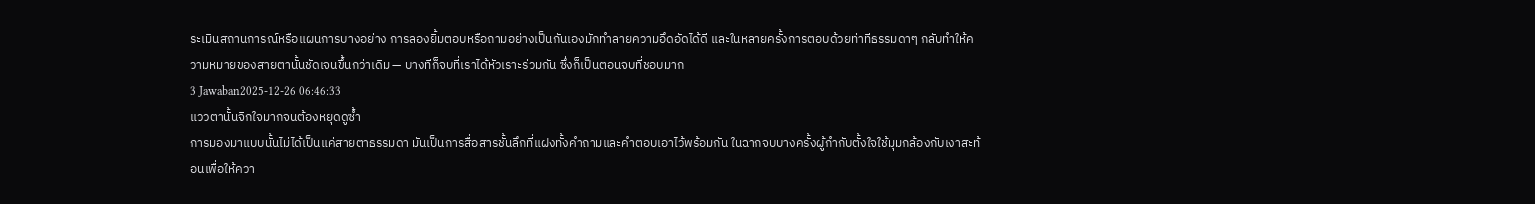ระเมินสถานการณ์หรือแผนการบางอย่าง การลองยิ้มตอบหรือถามอย่างเป็นกันเองมักทำลายความอึดอัดได้ดี และในหลายครั้งการตอบด้วยท่าทีธรรมดาๆ กลับทำให้ความหมายของสายตานั้นชัดเจนขึ้นกว่าเดิม — บางทีก็จบที่เราได้หัวเราะร่วมกัน ซึ่งก็เป็นตอนจบที่ชอบมาก
3 Jawaban2025-12-26 06:46:33
แววตานั้นจิกใจมากจนต้องหยุดดูซ้ำ
การมองมาแบบนั้นไม่ได้เป็นแค่สายตาธรรมดา มันเป็นการสื่อสารชั้นลึกที่แฝงทั้งคำถามและคำตอบเอาไว้พร้อมกัน ในฉากจบบางครั้งผู้กำกับตั้งใจใช้มุมกล้องกับเงาสะท้อนเพื่อให้ควา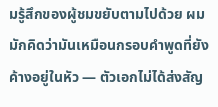มรู้สึกของผู้ชมขยับตามไปด้วย ผมมักคิดว่ามันเหมือนกรอบคำพูดที่ยังค้างอยู่ในหัว — ตัวเอกไม่ได้ส่งสัญ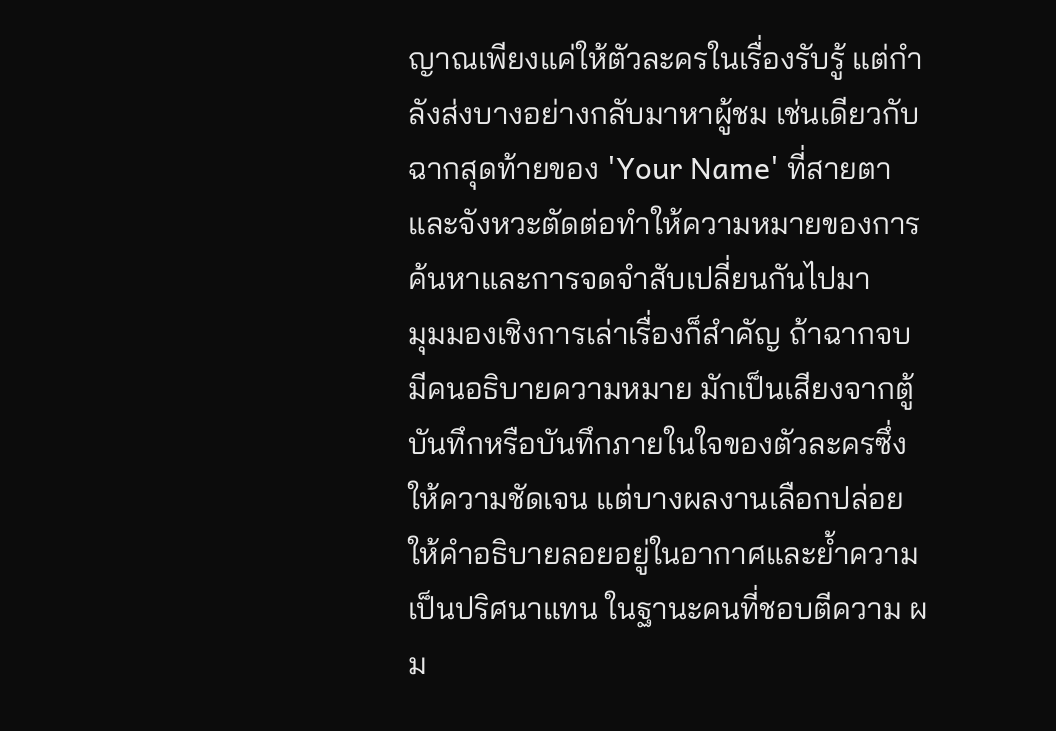ญาณเพียงแค่ให้ตัวละครในเรื่องรับรู้ แต่กำลังส่งบางอย่างกลับมาหาผู้ชม เช่นเดียวกับฉากสุดท้ายของ 'Your Name' ที่สายตาและจังหวะตัดต่อทำให้ความหมายของการค้นหาและการจดจำสับเปลี่ยนกันไปมา
มุมมองเชิงการเล่าเรื่องก็สำคัญ ถ้าฉากจบมีคนอธิบายความหมาย มักเป็นเสียงจากตู้บันทึกหรือบันทึกภายในใจของตัวละครซึ่งให้ความชัดเจน แต่บางผลงานเลือกปล่อยให้คำอธิบายลอยอยู่ในอากาศและย้ำความเป็นปริศนาแทน ในฐานะคนที่ชอบตีความ ผม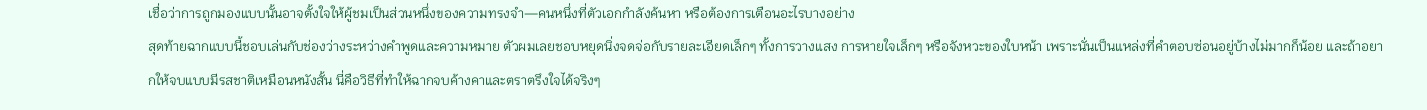เชื่อว่าการถูกมองแบบนั้นอาจตั้งใจให้ผู้ชมเป็นส่วนหนึ่งของความทรงจำ—คนหนึ่งที่ตัวเอกกำลังค้นหา หรือต้องการเตือนอะไรบางอย่าง
สุดท้ายฉากแบบนี้ชอบเล่นกับช่องว่างระหว่างคำพูดและความหมาย ตัวผมเลยชอบหยุดนิ่งจดจ่อกับรายละเอียดเล็กๆ ทั้งการวางแสง การหายใจเล็กๆ หรือจังหวะของใบหน้า เพราะนั่นเป็นแหล่งที่คำตอบซ่อนอยู่บ้างไม่มากก็น้อย และถ้าอยากให้จบแบบมีรสชาติเหมือนหนังสั้น นี่คือวิธีที่ทำให้ฉากจบค้างคาและตราตรึงใจได้จริงๆ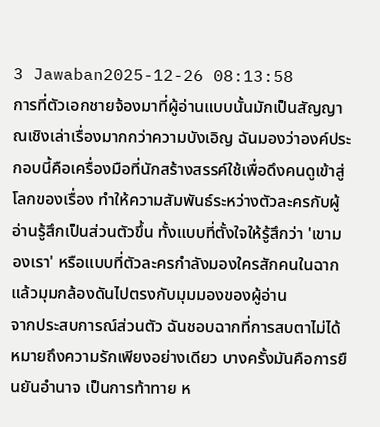3 Jawaban2025-12-26 08:13:58
การที่ตัวเอกชายจ้องมาที่ผู้อ่านแบบนั้นมักเป็นสัญญาณเชิงเล่าเรื่องมากกว่าความบังเอิญ ฉันมองว่าองค์ประกอบนี้คือเครื่องมือที่นักสร้างสรรค์ใช้เพื่อดึงคนดูเข้าสู่โลกของเรื่อง ทำให้ความสัมพันธ์ระหว่างตัวละครกับผู้อ่านรู้สึกเป็นส่วนตัวขึ้น ทั้งแบบที่ตั้งใจให้รู้สึกว่า 'เขามองเรา' หรือแบบที่ตัวละครกำลังมองใครสักคนในฉากแล้วมุมกล้องดันไปตรงกับมุมมองของผู้อ่าน
จากประสบการณ์ส่วนตัว ฉันชอบฉากที่การสบตาไม่ได้หมายถึงความรักเพียงอย่างเดียว บางครั้งมันคือการยืนยันอำนาจ เป็นการท้าทาย ห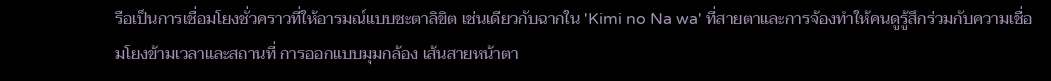รือเป็นการเชื่อมโยงชั่วคราวที่ให้อารมณ์แบบชะตาลิขิต เช่นเดียวกับฉากใน 'Kimi no Na wa' ที่สายตาและการจ้องทำให้คนดูรู้สึกร่วมกับความเชื่อมโยงข้ามเวลาและสถานที่ การออกแบบมุมกล้อง เส้นสายหน้าตา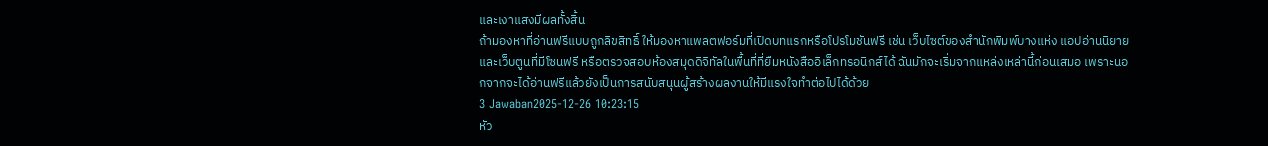และเงาแสงมีผลทั้งสิ้น
ถ้ามองหาที่อ่านฟรีแบบถูกลิขสิทธิ์ ให้มองหาแพลตฟอร์มที่เปิดบทแรกหรือโปรโมชันฟรี เช่น เว็บไซต์ของสำนักพิมพ์บางแห่ง แอปอ่านนิยายและเว็บตูนที่มีโซนฟรี หรือตรวจสอบห้องสมุดดิจิทัลในพื้นที่ที่ยืมหนังสืออิเล็กทรอนิกส์ได้ ฉันมักจะเริ่มจากแหล่งเหล่านี้ก่อนเสมอ เพราะนอกจากจะได้อ่านฟรีแล้วยังเป็นการสนับสนุนผู้สร้างผลงานให้มีแรงใจทำต่อไปได้ด้วย
3 Jawaban2025-12-26 10:23:15
หัว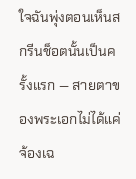ใจฉันพุ่งตอนเห็นสกรีนช็อตนั้นเป็นครั้งแรก — สายตาของพระเอกไม่ได้แค่จ้องเฉ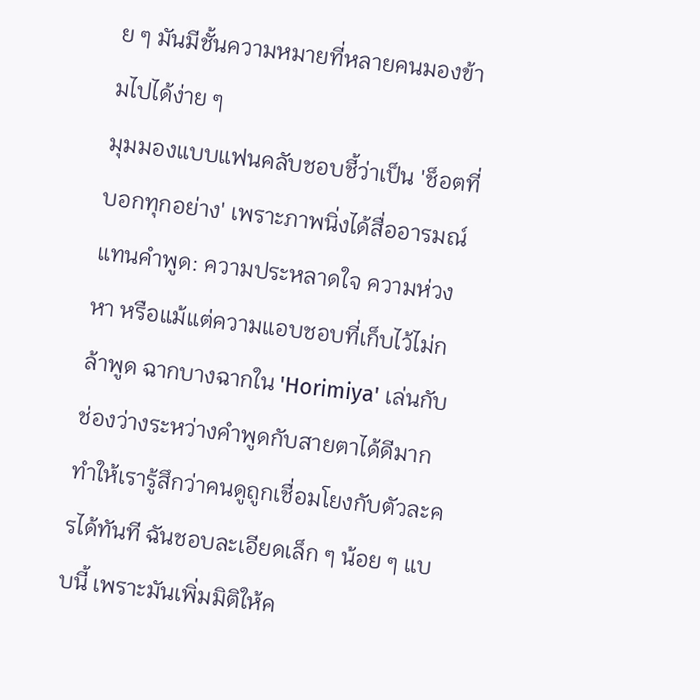ย ๆ มันมีชั้นความหมายที่หลายคนมองข้ามไปได้ง่าย ๆ
มุมมองแบบแฟนคลับชอบชี้ว่าเป็น 'ช็อตที่บอกทุกอย่าง' เพราะภาพนิ่งได้สื่ออารมณ์แทนคำพูด: ความประหลาดใจ ความห่วงหา หรือแม้แต่ความแอบชอบที่เก็บไว้ไม่กล้าพูด ฉากบางฉากใน 'Horimiya' เล่นกับช่องว่างระหว่างคำพูดกับสายตาได้ดีมาก ทำให้เรารู้สึกว่าคนดูถูกเชื่อมโยงกับตัวละครได้ทันที ฉันชอบละเอียดเล็ก ๆ น้อย ๆ แบบนี้ เพราะมันเพิ่มมิติให้ค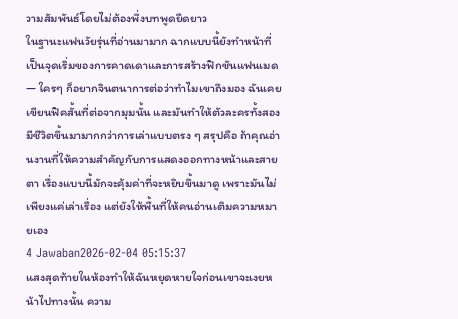วามสัมพันธ์โดยไม่ต้องพึ่งบทพูดยืดยาว
ในฐานะแฟนวัยรุ่นที่อ่านมามาก ฉากแบบนี้ยังทำหน้าที่เป็นจุดเริ่มของการคาดเดาและการสร้างฟิกชันแฟนเมด — ใครๆ ก็อยากจินตนาการต่อว่าทำไมเขาถึงมอง ฉันเคยเขียนฟิคสั้นที่ต่อจากมุมนั้น และมันทำให้ตัวละครทั้งสองมีชีวิตขึ้นมามากกว่าการเล่าแบบตรง ๆ สรุปคือ ถ้าคุณอ่านงานที่ให้ความสำคัญกับการแสดงออกทางหน้าและสายตา เรื่องแบบนี้มักจะคุ้มค่าที่จะหยิบขึ้นมาดู เพราะมันไม่เพียงแค่เล่าเรื่อง แต่ยังให้พื้นที่ให้คนอ่านเติมความหมายเอง
4 Jawaban2026-02-04 05:15:37
แสงสุดท้ายในห้องทำให้ฉันหยุดหายใจก่อนเขาจะเงยหน้าไปทางนั้น ความ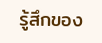รู้สึกของ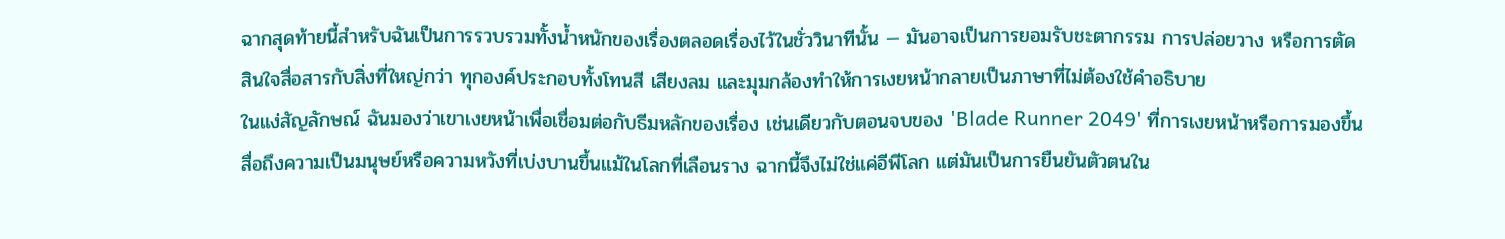ฉากสุดท้ายนี้สำหรับฉันเป็นการรวบรวมทั้งน้ำหนักของเรื่องตลอดเรื่องไว้ในชั่ววินาทีนั้น — มันอาจเป็นการยอมรับชะตากรรม การปล่อยวาง หรือการตัดสินใจสื่อสารกับสิ่งที่ใหญ่กว่า ทุกองค์ประกอบทั้งโทนสี เสียงลม และมุมกล้องทำให้การเงยหน้ากลายเป็นภาษาที่ไม่ต้องใช้คำอธิบาย
ในแง่สัญลักษณ์ ฉันมองว่าเขาเงยหน้าเพื่อเชื่อมต่อกับธีมหลักของเรื่อง เช่นเดียวกับตอนจบของ 'Blade Runner 2049' ที่การเงยหน้าหรือการมองขึ้นสื่อถึงความเป็นมนุษย์หรือความหวังที่เบ่งบานขึ้นแม้ในโลกที่เลือนราง ฉากนี้จึงไม่ใช่แค่อีพีโลก แต่มันเป็นการยืนยันตัวตนใน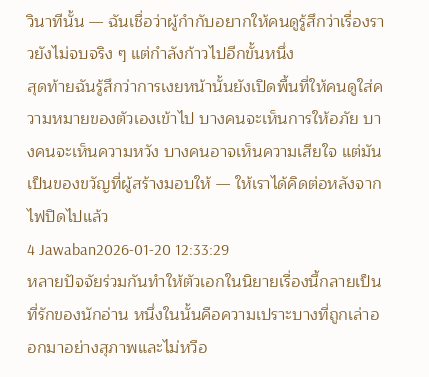วินาทีนั้น — ฉันเชื่อว่าผู้กำกับอยากให้คนดูรู้สึกว่าเรื่องราวยังไม่จบจริง ๆ แต่กำลังก้าวไปอีกขั้นหนึ่ง
สุดท้ายฉันรู้สึกว่าการเงยหน้านั้นยังเปิดพื้นที่ให้คนดูใส่ความหมายของตัวเองเข้าไป บางคนจะเห็นการให้อภัย บางคนจะเห็นความหวัง บางคนอาจเห็นความเสียใจ แต่มันเป็นของขวัญที่ผู้สร้างมอบให้ — ให้เราได้คิดต่อหลังจากไฟปิดไปแล้ว
4 Jawaban2026-01-20 12:33:29
หลายปัจจัยร่วมกันทำให้ตัวเอกในนิยายเรื่องนี้กลายเป็นที่รักของนักอ่าน หนึ่งในนั้นคือความเปราะบางที่ถูกเล่าออกมาอย่างสุภาพและไม่หวือ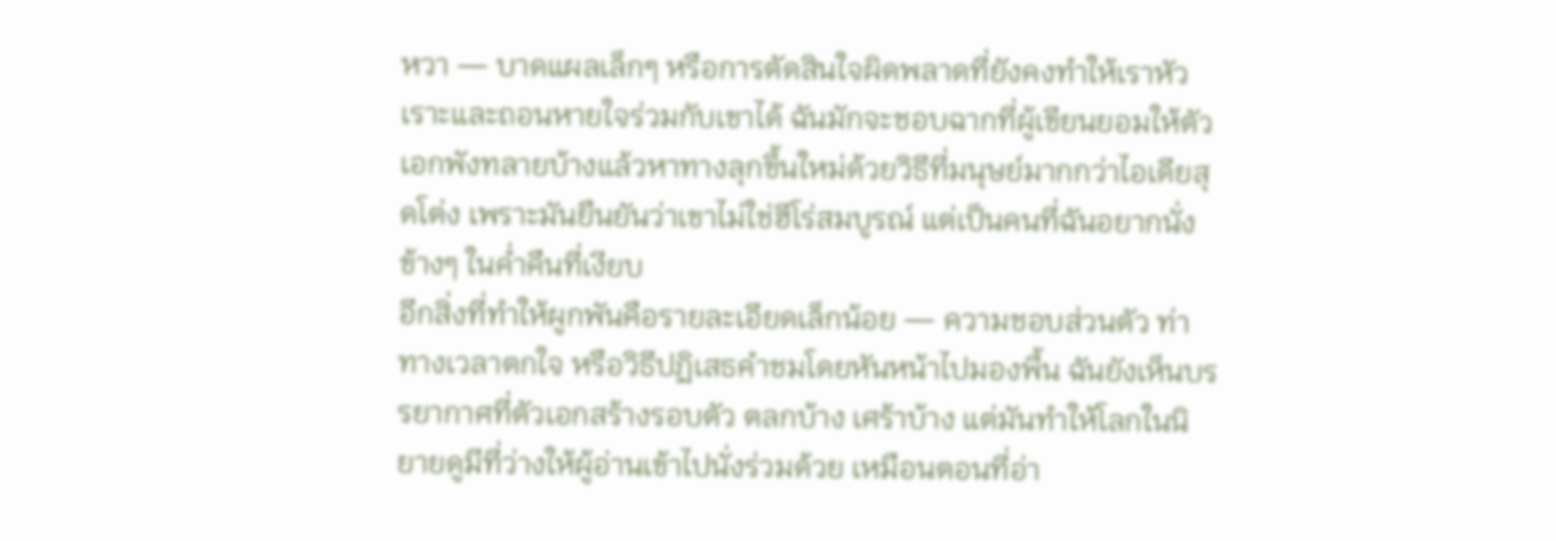หวา — บาดแผลเล็กๆ หรือการตัดสินใจผิดพลาดที่ยังคงทำให้เราหัวเราะและถอนหายใจร่วมกับเขาได้ ฉันมักจะชอบฉากที่ผู้เขียนยอมให้ตัวเอกพังทลายบ้างแล้วหาทางลุกขึ้นใหม่ด้วยวิธีที่มนุษย์มากกว่าไอเดียสุดโต่ง เพราะมันยืนยันว่าเขาไม่ใช่ฮีโร่สมบูรณ์ แต่เป็นคนที่ฉันอยากนั่งข้างๆ ในค่ำคืนที่เงียบ
อีกสิ่งที่ทำให้ผูกพันคือรายละเอียดเล็กน้อย — ความชอบส่วนตัว ท่าทางเวลาตกใจ หรือวิธีปฏิเสธคำชมโดยหันหน้าไปมองพื้น ฉันยังเห็นบรรยากาศที่ตัวเอกสร้างรอบตัว ตลกบ้าง เศร้าบ้าง แต่มันทำให้โลกในนิยายดูมีที่ว่างให้ผู้อ่านเข้าไปนั่งร่วมด้วย เหมือนตอนที่อ่า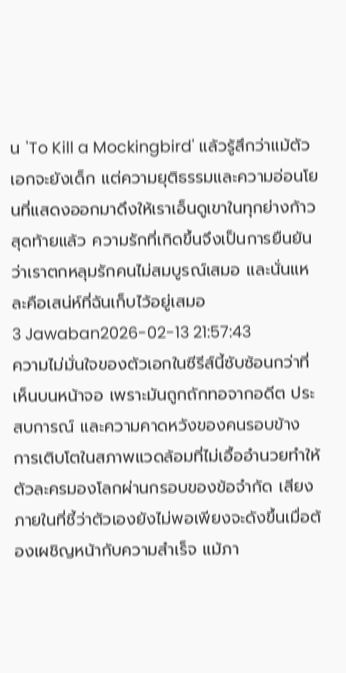น 'To Kill a Mockingbird' แล้วรู้สึกว่าแม้ตัวเอกจะยังเด็ก แต่ความยุติธรรมและความอ่อนโยนที่แสดงออกมาดึงให้เราเอ็นดูเขาในทุกย่างก้าว สุดท้ายแล้ว ความรักที่เกิดขึ้นจึงเป็นการยืนยันว่าเราตกหลุมรักคนไม่สมบูรณ์เสมอ และนั่นแหละคือเสน่ห์ที่ฉันเก็บไว้อยู่เสมอ
3 Jawaban2026-02-13 21:57:43
ความไม่มั่นใจของตัวเอกในซีรีส์นี้ซับซ้อนกว่าที่เห็นบนหน้าจอ เพราะมันถูกถักทอจากอดีต ประสบการณ์ และความคาดหวังของคนรอบข้าง
การเติบโตในสภาพแวดล้อมที่ไม่เอื้ออำนวยทำให้ตัวละครมองโลกผ่านกรอบของข้อจำกัด เสียงภายในที่ชี้ว่าตัวเองยังไม่พอเพียงจะดังขึ้นเมื่อต้องเผชิญหน้ากับความสำเร็จ แม้ภา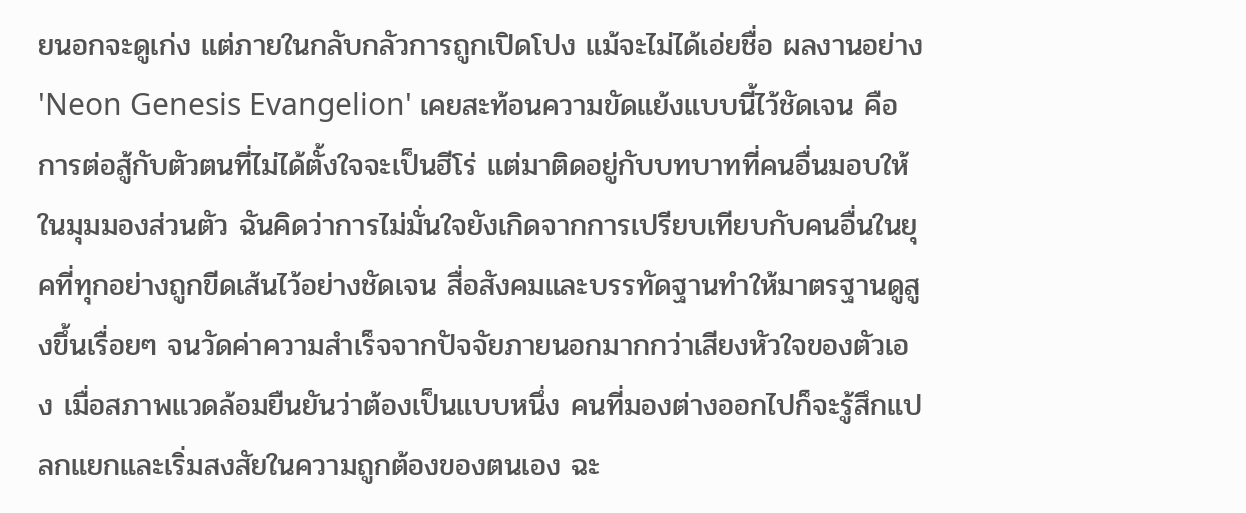ยนอกจะดูเก่ง แต่ภายในกลับกลัวการถูกเปิดโปง แม้จะไม่ได้เอ่ยชื่อ ผลงานอย่าง 'Neon Genesis Evangelion' เคยสะท้อนความขัดแย้งแบบนี้ไว้ชัดเจน คือการต่อสู้กับตัวตนที่ไม่ได้ตั้งใจจะเป็นฮีโร่ แต่มาติดอยู่กับบทบาทที่คนอื่นมอบให้
ในมุมมองส่วนตัว ฉันคิดว่าการไม่มั่นใจยังเกิดจากการเปรียบเทียบกับคนอื่นในยุคที่ทุกอย่างถูกขีดเส้นไว้อย่างชัดเจน สื่อสังคมและบรรทัดฐานทำให้มาตรฐานดูสูงขึ้นเรื่อยๆ จนวัดค่าความสำเร็จจากปัจจัยภายนอกมากกว่าเสียงหัวใจของตัวเอง เมื่อสภาพแวดล้อมยืนยันว่าต้องเป็นแบบหนึ่ง คนที่มองต่างออกไปก็จะรู้สึกแปลกแยกและเริ่มสงสัยในความถูกต้องของตนเอง ฉะ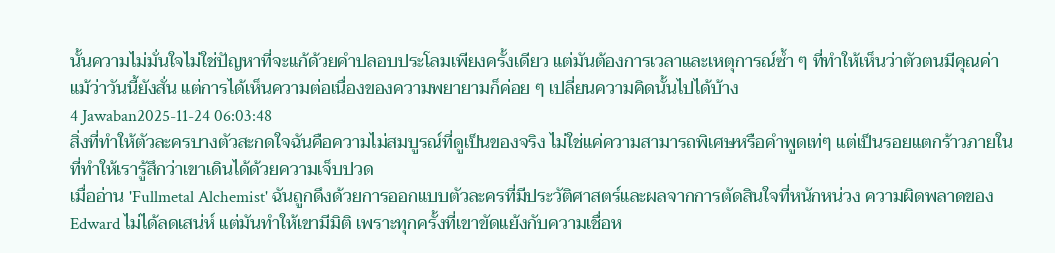นั้นความไม่มั่นใจไม่ใช่ปัญหาที่จะแก้ด้วยคำปลอบประโลมเพียงครั้งเดียว แต่มันต้องการเวลาและเหตุการณ์ซ้ำ ๆ ที่ทำให้เห็นว่าตัวตนมีคุณค่า แม้ว่าวันนี้ยังสั่น แต่การได้เห็นความต่อเนื่องของความพยายามก็ค่อย ๆ เปลี่ยนความคิดนั้นไปได้บ้าง
4 Jawaban2025-11-24 06:03:48
สิ่งที่ทำให้ตัวละครบางตัวสะกดใจฉันคือความไม่สมบูรณ์ที่ดูเป็นของจริง ไม่ใช่แค่ความสามารถพิเศษหรือคำพูดเท่ๆ แต่เป็นรอยแตกร้าวภายในที่ทำให้เรารู้สึกว่าเขาเดินได้ด้วยความเจ็บปวด
เมื่ออ่าน 'Fullmetal Alchemist' ฉันถูกดึงด้วยการออกแบบตัวละครที่มีประวัติศาสตร์และผลจากการตัดสินใจที่หนักหน่วง ความผิดพลาดของ Edward ไม่ได้ลดเสน่ห์ แต่มันทำให้เขามีมิติ เพราะทุกครั้งที่เขาขัดแย้งกับความเชื่อห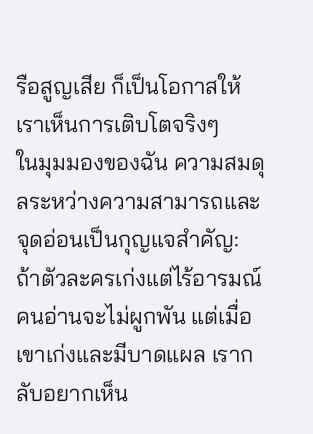รือสูญเสีย ก็เป็นโอกาสให้เราเห็นการเติบโตจริงๆ
ในมุมมองของฉัน ความสมดุลระหว่างความสามารถและจุดอ่อนเป็นกุญแจสำคัญ: ถ้าตัวละครเก่งแต่ไร้อารมณ์ คนอ่านจะไม่ผูกพัน แต่เมื่อเขาเก่งและมีบาดแผล เรากลับอยากเห็น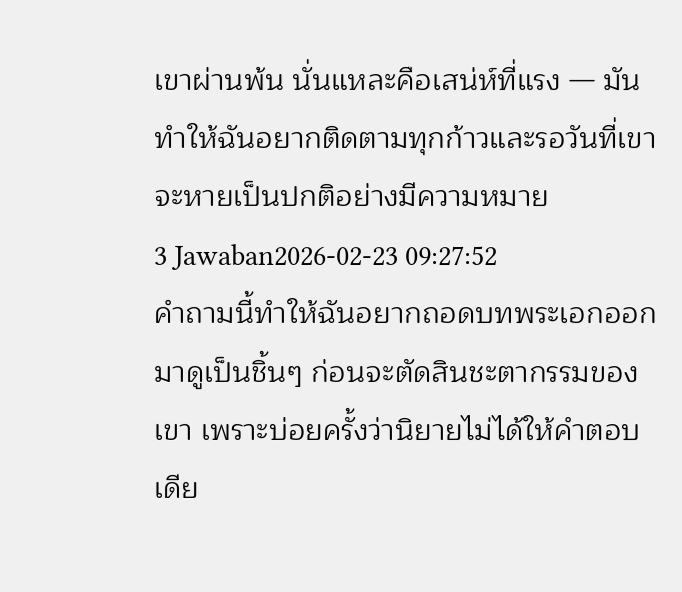เขาผ่านพ้น นั่นแหละคือเสน่ห์ที่แรง — มันทำให้ฉันอยากติดตามทุกก้าวและรอวันที่เขาจะหายเป็นปกติอย่างมีความหมาย
3 Jawaban2026-02-23 09:27:52
คำถามนี้ทำให้ฉันอยากถอดบทพระเอกออกมาดูเป็นชิ้นๆ ก่อนจะตัดสินชะตากรรมของเขา เพราะบ่อยครั้งว่านิยายไม่ได้ให้คำตอบเดีย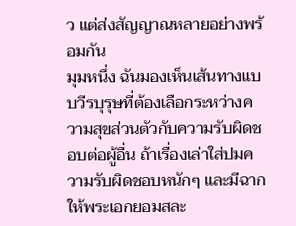ว แต่ส่งสัญญาณหลายอย่างพร้อมกัน
มุมหนึ่ง ฉันมองเห็นเส้นทางแบบวีรบุรุษที่ต้องเลือกระหว่างความสุขส่วนตัวกับความรับผิดชอบต่อผู้อื่น ถ้าเรื่องเล่าใส่ปมความรับผิดชอบหนักๆ และมีฉากให้พระเอกยอมสละ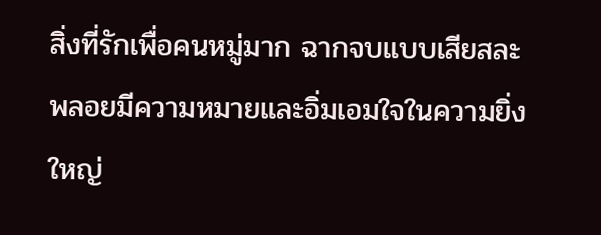สิ่งที่รักเพื่อคนหมู่มาก ฉากจบแบบเสียสละพลอยมีความหมายและอิ่มเอมใจในความยิ่งใหญ่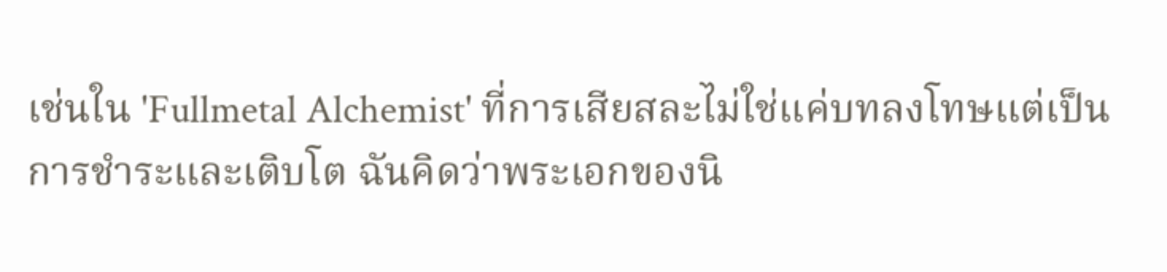เช่นใน 'Fullmetal Alchemist' ที่การเสียสละไม่ใช่แค่บทลงโทษแต่เป็นการชำระและเติบโต ฉันคิดว่าพระเอกของนิ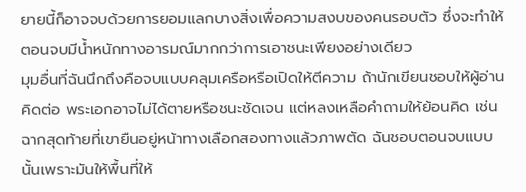ยายนี้ก็อาจจบด้วยการยอมแลกบางสิ่งเพื่อความสงบของคนรอบตัว ซึ่งจะทำให้ตอนจบมีน้ำหนักทางอารมณ์มากกว่าการเอาชนะเพียงอย่างเดียว
มุมอื่นที่ฉันนึกถึงคือจบแบบคลุมเครือหรือเปิดให้ตีความ ถ้านักเขียนชอบให้ผู้อ่านคิดต่อ พระเอกอาจไม่ได้ตายหรือชนะชัดเจน แต่หลงเหลือคำถามให้ย้อนคิด เช่น ฉากสุดท้ายที่เขายืนอยู่หน้าทางเลือกสองทางแล้วภาพตัด ฉันชอบตอนจบแบบนั้นเพราะมันให้พื้นที่ให้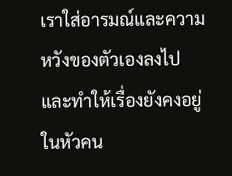เราใส่อารมณ์และความหวังของตัวเองลงไป และทำให้เรื่องยังคงอยู่ในหัวคน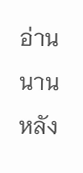อ่านนานหลัง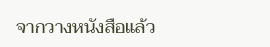จากวางหนังสือแล้ว